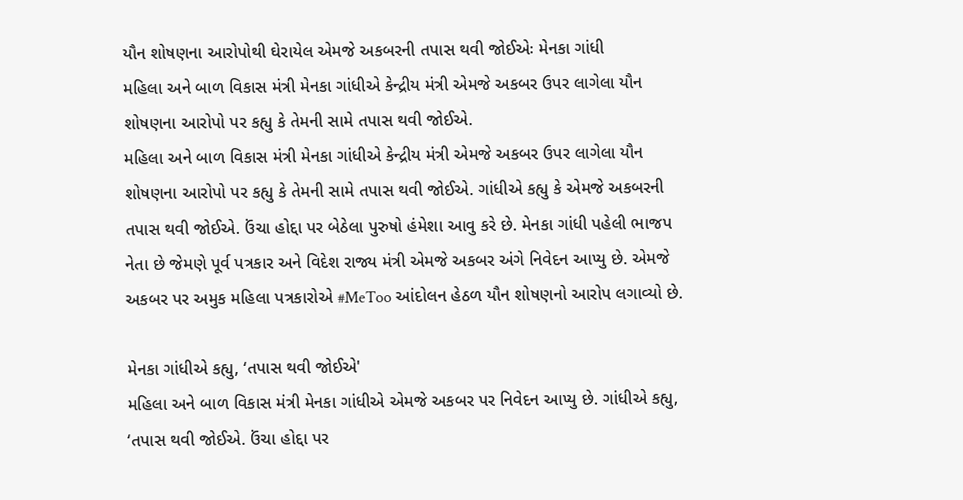યૌન શોષણના આરોપોથી ઘેરાયેલ એમજે અકબરની તપાસ થવી જોઈએઃ મેનકા ગાંધી
મહિલા અને બાળ વિકાસ મંત્રી મેનકા ગાંધીએ કેન્દ્રીય મંત્રી એમજે અકબર ઉપર લાગેલા યૌન શોષણના આરોપો પર કહ્યુ કે તેમની સામે તપાસ થવી જોઈએ.
મહિલા અને બાળ વિકાસ મંત્રી મેનકા ગાંધીએ કેન્દ્રીય મંત્રી એમજે અકબર ઉપર લાગેલા યૌન શોષણના આરોપો પર કહ્યુ કે તેમની સામે તપાસ થવી જોઈએ. ગાંધીએ કહ્યુ કે એમજે અકબરની તપાસ થવી જોઈએ. ઉંચા હોદ્દા પર બેઠેલા પુરુષો હંમેશા આવુ કરે છે. મેનકા ગાંધી પહેલી ભાજપ નેતા છે જેમણે પૂર્વ પત્રકાર અને વિદેશ રાજ્ય મંત્રી એમજે અકબર અંગે નિવેદન આપ્યુ છે. એમજે અકબર પર અમુક મહિલા પત્રકારોએ #MeToo આંદોલન હેઠળ યૌન શોષણનો આરોપ લગાવ્યો છે.

મેનકા ગાંધીએ કહ્યુ, ‘તપાસ થવી જોઈએ'
મહિલા અને બાળ વિકાસ મંત્રી મેનકા ગાંધીએ એમજે અકબર પર નિવેદન આપ્યુ છે. ગાંધીએ કહ્યુ, ‘તપાસ થવી જોઈએ. ઉંચા હોદ્દા પર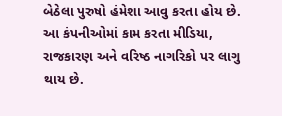બેઠેલા પુરુષો હંમેશા આવુ કરતા હોય છે. આ કંપનીઓમાં કામ કરતા મીડિયા, રાજકારણ અને વરિષ્ઠ નાગરિકો પર લાગુ થાય છે.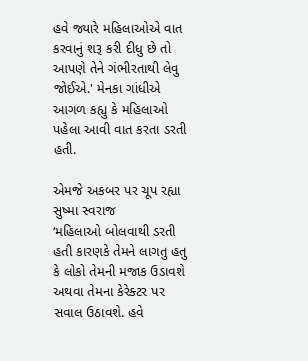હવે જ્યારે મહિલાઓએ વાત કરવાનું શરૂ કરી દીધુ છે તો આપણે તેને ગંભીરતાથી લેવુ જોઈએ.' મેનકા ગાંધીએ આગળ કહ્યુ કે મહિલાઓ પહેલા આવી વાત કરતા ડરતી હતી.

એમજે અકબર પર ચૂપ રહ્યા સુષ્મા સ્વરાજ
‘મહિલાઓ બોલવાથી ડરતી હતી કારણકે તેમને લાગતુ હતુ કે લોકો તેમની મજાક ઉડાવશે અથવા તેમના કેરેક્ટર પર સવાલ ઉઠાવશે. હવે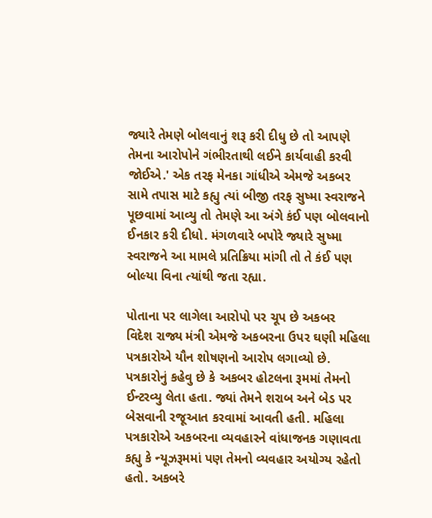જ્યારે તેમણે બોલવાનું શરૂ કરી દીધુ છે તો આપણે તેમના આરોપોને ગંભીરતાથી લઈને કાર્યવાહી કરવી જોઈએ.' એક તરફ મેનકા ગાંધીએ એમજે અકબર સામે તપાસ માટે કહ્યુ ત્યાં બીજી તરફ સુષ્મા સ્વરાજને પૂછવામાં આવ્યુ તો તેમણે આ અંગે કંઈ પણ બોલવાનો ઈનકાર કરી દીધો. મંગળવારે બપોરે જ્યારે સુષ્મા સ્વરાજને આ મામલે પ્રતિક્રિયા માંગી તો તે કંઈ પણ બોલ્યા વિના ત્યાંથી જતા રહ્યા.

પોતાના પર લાગેલા આરોપો પર ચૂપ છે અકબર
વિદેશ રાજ્ય મંત્રી એમજે અકબરના ઉપર ઘણી મહિલા પત્રકારોએ યૌન શોષણનો આરોપ લગાવ્યો છે. પત્રકારોનું કહેવુ છે કે અકબર હોટલના રૂમમાં તેમનો ઈન્ટરવ્યુ લેતા હતા. જ્યાં તેમને શરાબ અને બેડ પર બેસવાની રજૂઆત કરવામાં આવતી હતી. મહિલા પત્રકારોએ અકબરના વ્યવહારને વાંધાજનક ગણાવતા કહ્યુ કે ન્યૂઝરૂમમાં પણ તેમનો વ્યવહાર અયોગ્ય રહેતો હતો. અકબરે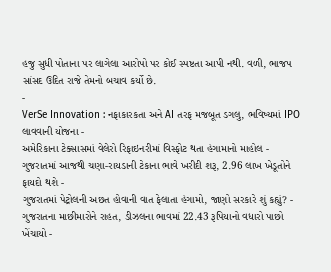હજુ સુધી પોતાના પર લાગેલા આરોપો પર કોઈ સ્પષ્ટતા આપી નથી. વળી, ભાજપ સાંસદ ઉદિત રાજે તેમનો બચાવ કર્યો છે.
-
VerSe Innovation : નફાકારકતા અને AI તરફ મજબૂત ડગલુ, ભવિષ્યમાં IPO લાવવાની યોજના -
અમેરિકાના ટેક્સાસમાં વેલેરો રિફાઇનરીમાં વિસ્ફોટ થતા હંગામાનો માહોલ -
ગુજરાતમાં આજથી ચણા-રાયડાની ટેકાના ભાવે ખરીદી શરૂ, 2.96 લાખ ખેડૂતોને ફાયદો થશે -
ગુજરાતમાં પેટ્રોલની અછત હોવાની વાત ફેલાતા હંગામો, જાણો સરકારે શું કહ્યું? -
ગુજરાતના માછીમારોને રાહત, ડીઝલના ભાવમાં 22.43 રૂપિયાનો વધારો પાછો ખેંચાયો -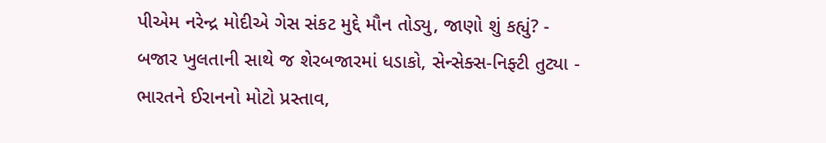પીએમ નરેન્દ્ર મોદીએ ગેસ સંકટ મુદ્દે મૌન તોડ્યુ, જાણો શું કહ્યું? -
બજાર ખુલતાની સાથે જ શેરબજારમાં ધડાકો, સેન્સેક્સ-નિફ્ટી તુટ્યા -
ભારતને ઈરાનનો મોટો પ્રસ્તાવ,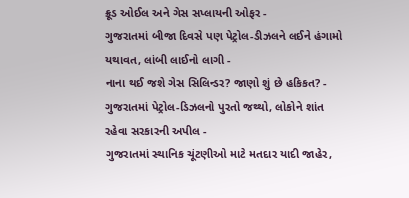ક્રૂડ ઓઈલ અને ગેસ સપ્લાયની ઓફર -
ગુજરાતમાં બીજા દિવસે પણ પેટ્રોલ-ડીઝલને લઈને હંગામો યથાવત, લાંબી લાઈનો લાગી -
નાના થઈ જશે ગેસ સિલિન્ડર? જાણો શું છે હકિકત? -
ગુજરાતમાં પેટ્રોલ-ડિઝલનો પુરતો જથ્થો, લોકોને શાંત રહેવા સરકારની અપીલ -
ગુજરાતમાં સ્થાનિક ચૂંટણીઓ માટે મતદાર યાદી જાહેર,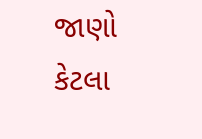જાણો કેટલા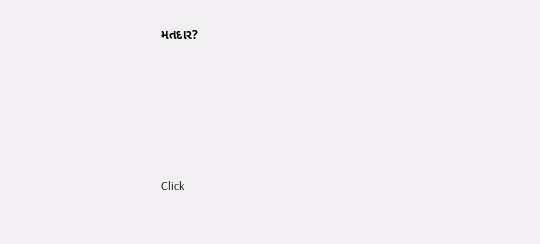મતદાર?






Click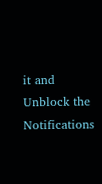it and Unblock the Notifications